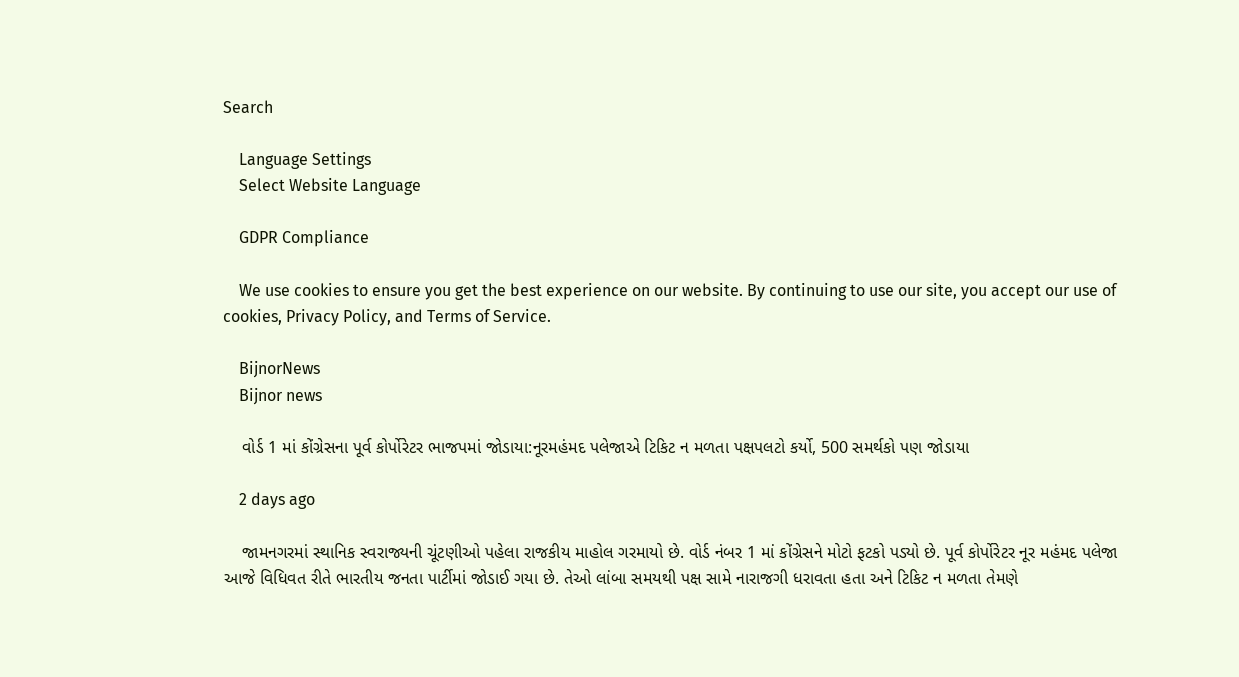Search

    Language Settings
    Select Website Language

    GDPR Compliance

    We use cookies to ensure you get the best experience on our website. By continuing to use our site, you accept our use of cookies, Privacy Policy, and Terms of Service.

    BijnorNews
    Bijnor news

    વોર્ડ 1 માં કોંગ્રેસના પૂર્વ કોર્પોરેટર ભાજપમાં જોડાયા:નૂરમહંમદ પલેજાએ ટિકિટ ન મળતા પક્ષપલટો કર્યો, 500 સમર્થકો પણ જોડાયા

    2 days ago

    જામનગરમાં સ્થાનિક સ્વરાજ્યની ચૂંટણીઓ પહેલા રાજકીય માહોલ ગરમાયો છે. વોર્ડ નંબર 1 માં કોંગ્રેસને મોટો ફટકો પડ્યો છે. પૂર્વ કોર્પોરેટર નૂર મહંમદ પલેજા આજે વિધિવત રીતે ભારતીય જનતા પાર્ટીમાં જોડાઈ ગયા છે. તેઓ લાંબા સમયથી પક્ષ સામે નારાજગી ધરાવતા હતા અને ટિકિટ ન મળતા તેમણે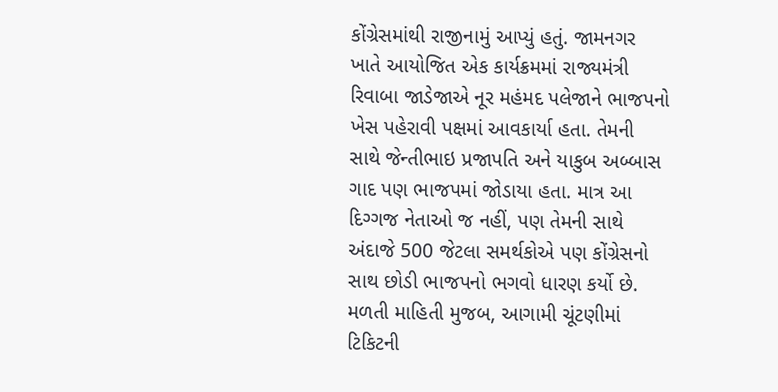કોંગ્રેસમાંથી રાજીનામું આપ્યું હતું. જામનગર ખાતે આયોજિત એક કાર્યક્રમમાં રાજ્યમંત્રી રિવાબા જાડેજાએ નૂર મહંમદ પલેજાને ભાજપનો ખેસ પહેરાવી પક્ષમાં આવકાર્યા હતા. તેમની સાથે જેન્તીભાઇ પ્રજાપતિ અને યાકુબ અબ્બાસ ગાદ પણ ભાજપમાં જોડાયા હતા. માત્ર આ દિગ્ગજ નેતાઓ જ નહીં, પણ તેમની સાથે અંદાજે 500 જેટલા સમર્થકોએ પણ કોંગ્રેસનો સાથ છોડી ભાજપનો ભગવો ધારણ કર્યો છે. મળતી માહિતી મુજબ, આગામી ચૂંટણીમાં ટિકિટની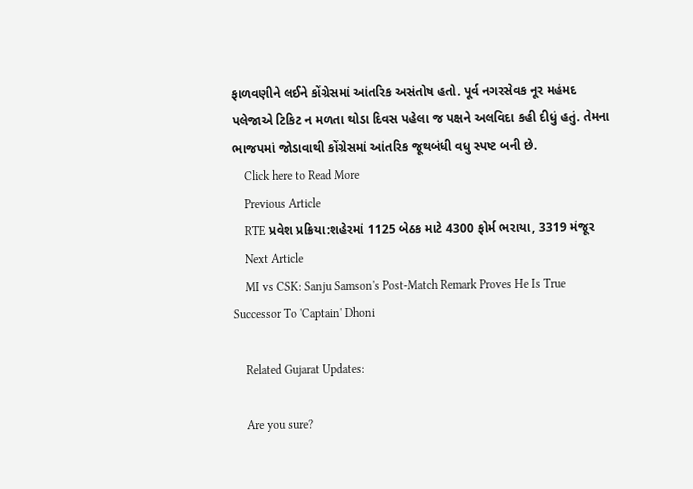ફાળવણીને લઈને કોંગ્રેસમાં આંતરિક અસંતોષ હતો. પૂર્વ નગરસેવક નૂર મહંમદ પલેજાએ ટિકિટ ન મળતા થોડા દિવસ પહેલા જ પક્ષને અલવિદા કહી દીધું હતું. તેમના ભાજપમાં જોડાવાથી કોંગ્રેસમાં આંતરિક જૂથબંધી વધુ સ્પષ્ટ બની છે.
    Click here to Read More
    Previous Article
    RTE પ્રવેશ પ્રક્રિયા:શહેરમાં 1125 બેઠક માટે 4300 ફોર્મ ભરાયા, 3319 મંજૂર
    Next Article
    MI vs CSK: Sanju Samson's Post-Match Remark Proves He Is True Successor To 'Captain' Dhoni

    Related Gujarat Updates:

    Are you sure?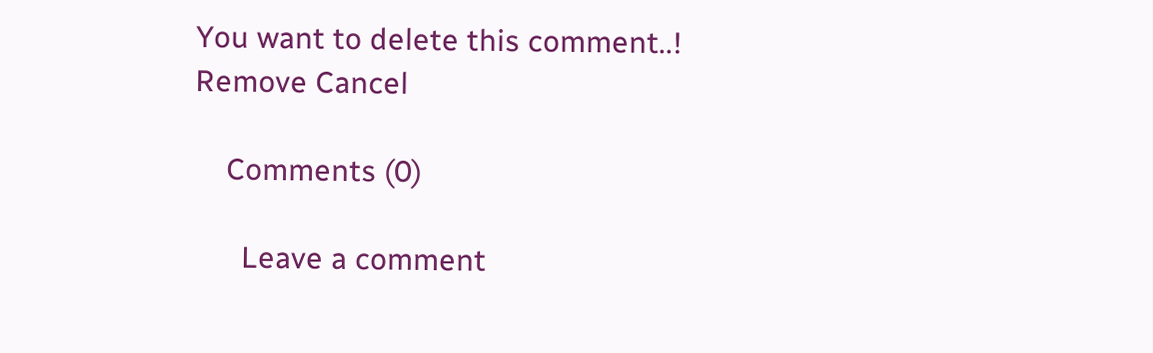You want to delete this comment..! Remove Cancel

    Comments (0)

      Leave a comment